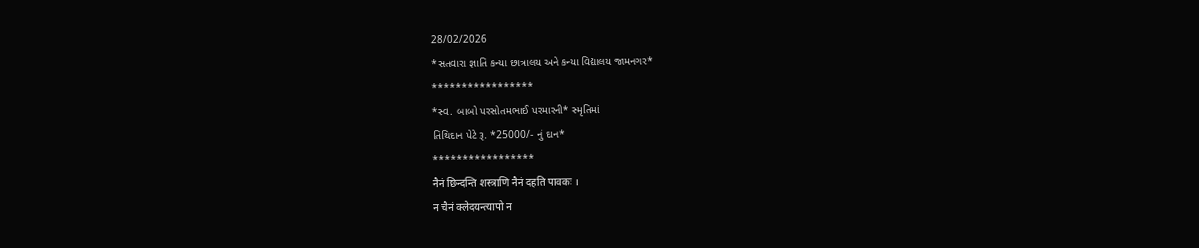28/02/2026
*સતવારા જ્ઞાતિ કન્યા છાત્રાલય અને કન્યા વિદ્યાલય જામનગર*
*****************
*સ્વ. બાબો પરસોતમભાઈ પરમારની* સ્મૃતિમાં
તિથિદાન પેટે રૂ. *25000/- નું દાન*
*****************
नैनं छिन्दन्ति शस्त्राणि नैनं दहति पावकः ।
न चैनं क्लेदयन्त्यापो न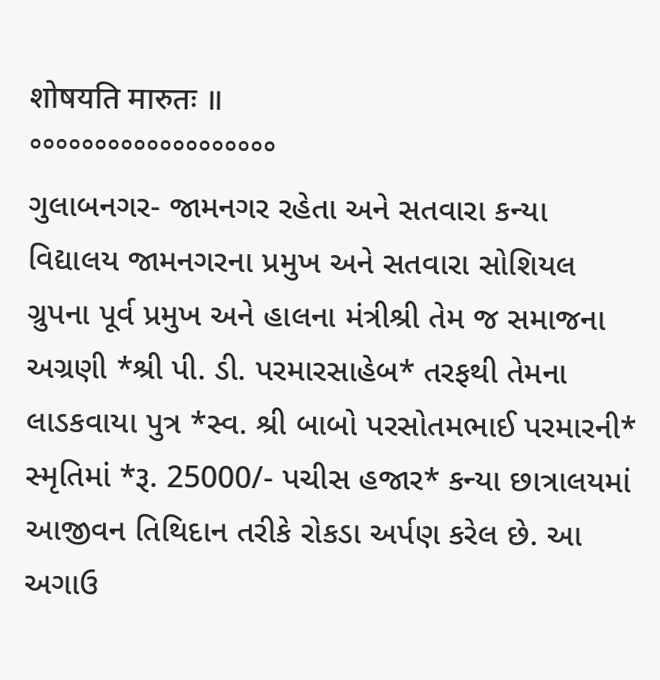शोषयति मारुतः ॥
°°°°°°°°°°°°°°°°°°°
ગુલાબનગર- જામનગર રહેતા અને સતવારા કન્યા વિદ્યાલય જામનગરના પ્રમુખ અને સતવારા સોશિયલ ગ્રુપના પૂર્વ પ્રમુખ અને હાલના મંત્રીશ્રી તેમ જ સમાજના અગ્રણી *શ્રી પી. ડી. પરમારસાહેબ* તરફથી તેમના લાડકવાયા પુત્ર *સ્વ. શ્રી બાબો પરસોતમભાઈ પરમારની* સ્મૃતિમાં *રૂ. 25000/- પચીસ હજાર* કન્યા છાત્રાલયમાં આજીવન તિથિદાન તરીકે રોકડા અર્પણ કરેલ છે. આ અગાઉ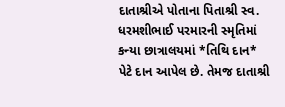દાતાશ્રીએ પોતાના પિતાશ્રી સ્વ. ધરમશીભાઈ પરમારની સ્મૃતિમાં કન્યા છાત્રાલયમાં *તિથિ દાન* પેટે દાન આપેલ છે. તેમજ દાતાશ્રી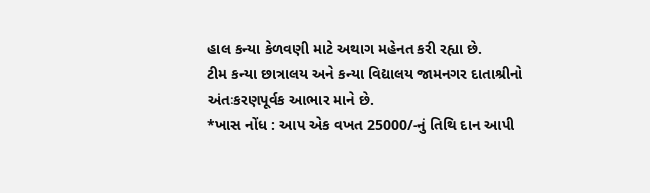હાલ કન્યા કેળવણી માટે અથાગ મહેનત કરી રહ્યા છે.
ટીમ કન્યા છાત્રાલય અને કન્યા વિદ્યાલય જામનગર દાતાશ્રીનો અંતઃકરણપૂર્વક આભાર માને છે.
*ખાસ નોંધ : આપ એક વખત 25000/-નું તિથિ દાન આપી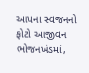આપના સ્વજનનો ફોટો આજીવન ભોજનખંડમાં,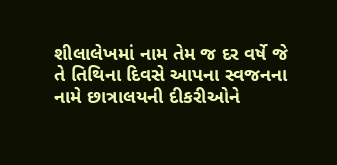શીલાલેખમાં નામ તેમ જ દર વર્ષે જે તે તિથિના દિવસે આપના સ્વજનના નામે છાત્રાલયની દીકરીઓને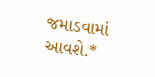જમાડવામાં આવશે.*